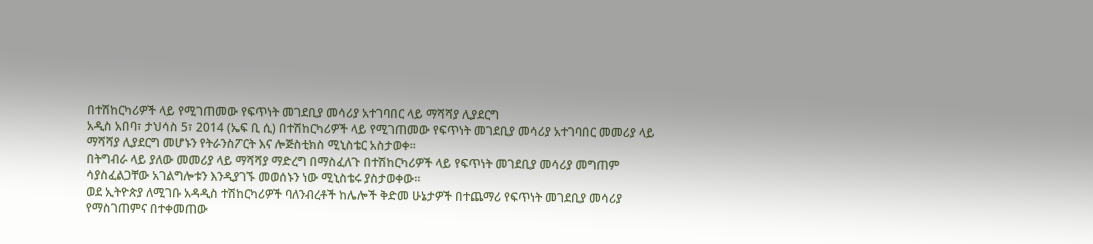በተሽከርካሪዎች ላይ የሚገጠመው የፍጥነት መገደቢያ መሳሪያ አተገባበር ላይ ማሻሻያ ሊያደርግ
አዲስ አበባ፣ ታህሳስ 5፣ 2014 (ኤፍ ቢ ሲ) በተሽከርካሪዎች ላይ የሚገጠመው የፍጥነት መገደቢያ መሳሪያ አተገባበር መመሪያ ላይ ማሻሻያ ሊያደርግ መሆኑን የትራንስፖርት እና ሎጅስቲክስ ሚኒስቴር አስታወቀ፡፡
በትግብራ ላይ ያለው መመሪያ ላይ ማሻሻያ ማድረግ በማስፈለጉ በተሽከርካሪዎች ላይ የፍጥነት መገደቢያ መሳሪያ መግጠም ሳያስፈልጋቸው አገልግሎቱን እንዲያገኙ መወሰኑን ነው ሚኒስቴሩ ያስታወቀው፡፡
ወደ ኢትዮጵያ ለሚገቡ አዳዲስ ተሽከርካሪዎች ባለንብረቶች ከሌሎች ቅድመ ሁኔታዎች በተጨማሪ የፍጥነት መገደቢያ መሳሪያ የማስገጠምና በተቀመጠው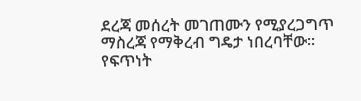ደረጃ መሰረት መገጠሙን የሚያረጋግጥ ማስረጃ የማቅረብ ግዴታ ነበረባቸው፡፡
የፍጥነት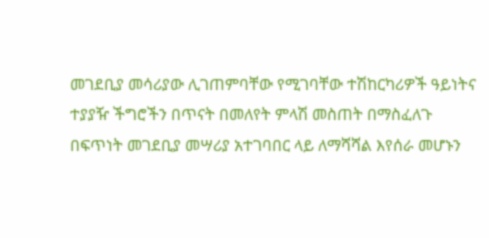መገደቢያ መሳሪያው ሊገጠምባቸው የሚገባቸው ተሽከርካሪዎች ዓይነትና ተያያዥ ችግሮችን በጥናት በመለየት ምላሽ መስጠት በማስፈለጉ በፍጥነት መገደቢያ መሣሪያ አተገባበር ላይ ለማሻሻል እየሰራ መሆኑን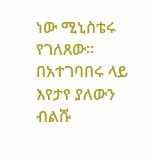ነው ሚኒስቴሩ የገለጸው፡፡
በአተገባበሩ ላይ እየታየ ያለውን ብልሹ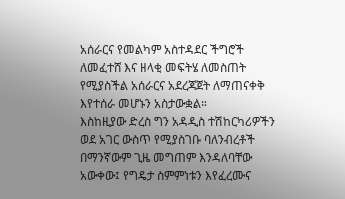አሰራርና የመልካም አስተዳደር ችግሮች ለመፈተሸ እና ዘላቂ መፍትሄ ለመስጠት የሚያስችል አሰራርና አደረጃጀት ለማጠናቀቅ እየተሰራ መሆኑን አስታውቋል።
እስከዚያው ድረስ ግን አዳዲስ ተሽከርካሪዎችን ወደ አገር ውስጥ የሚያስገቡ ባለንብረቶች በማንኛውም ጊዜ መግጠም እንዳለባቸው አውቀው፤ የግዴታ ስምምነቱን እየፈረሙና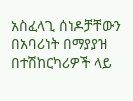አስፈላጊ ሰነዶቻቸውን በአባሪነት በማያያዝ በተሽከርካሪዎች ላይ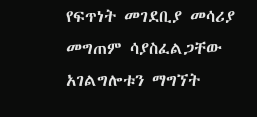የፍጥነት መገደቢያ መሳሪያ መግጠም ሳያስፈልጋቸው አገልግሎቱን ማግኘት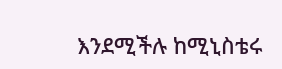እንደሚችሉ ከሚኒስቴሩ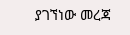ያገኘነው መረጃ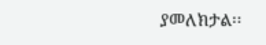ያመለክታል፡፡